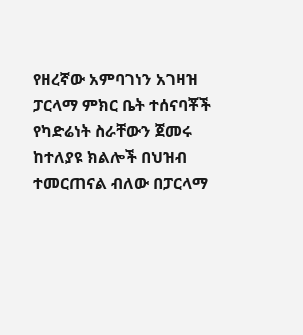የዘረኛው አምባገነን አገዛዝ ፓርላማ ምክር ቤት ተሰናባቾች የካድሬነት ስራቸውን ጀመሩ
ከተለያዩ ክልሎች በህዝብ ተመርጠናል ብለው በፓርላማ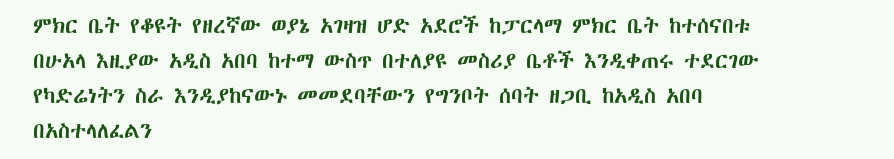ምክር ቤት የቆዩት የዘረኛው ወያኔ አገዛዝ ሆድ አደሮች ከፓርላማ ምክር ቤት ከተሰናበቱ በሁአላ እዚያው አዲስ አበባ ከተማ ውስጥ በተለያዩ መስሪያ ቤቶች እንዲቀጠሩ ተደርገው የካድሬነትን ስራ እንዲያከናውኑ መመደባቸውን የግንቦት ሰባት ዘጋቢ ከአዲስ አበባ በአስተላለፈልን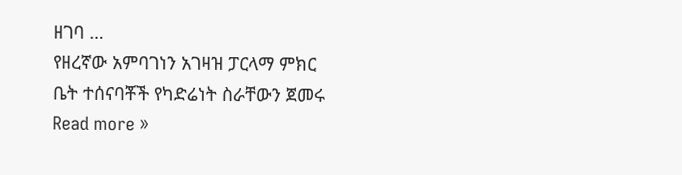ዘገባ …
የዘረኛው አምባገነን አገዛዝ ፓርላማ ምክር ቤት ተሰናባቾች የካድሬነት ስራቸውን ጀመሩ Read more »